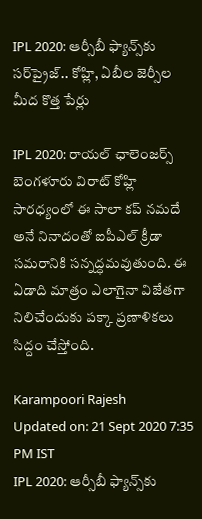IPL 2020: ఆర్సీబీ ఫ్యాన్స్‌కు సర్‌ప్రైజ్‌.. కోహ్లి, ఏబీల జెర్సీల మీద కొత్త పేర్లు

IPL 2020: రాయల్ ఛాలెంజర్స్ బెంగళూరు విరాట్ కోహ్లి సారధ్యంలో ఈ సాలా కప్ నమదే అనే నినాదంతో ఐపీఎల్ క్రీడా స‌మ‌రానికి సన్నద్ధమవుతుంది. ఈ ఏడాది మాత్రం ఎలాగైనా విజేతగా నిలిచేందుకు పక్కా ప్రణాళికలు సిద్దం చేస్తోంది.

Karampoori Rajesh
Updated on: 21 Sept 2020 7:35 PM IST
IPL 2020: ఆర్సీబీ ఫ్యాన్స్‌కు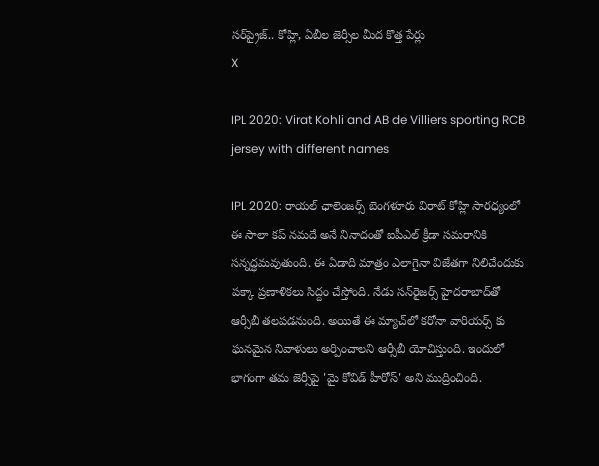సర్‌ప్రైజ్‌.. కోహ్లి, ఏబీల జెర్సీల మీద కొత్త పేర్లు
X

IPL 2020: Virat Kohli and AB de Villiers sporting RCB jersey with different names

IPL 2020: రాయల్ ఛాలెంజర్స్ బెంగళూరు విరాట్ కోహ్లి సారధ్యంలో ఈ సాలా కప్ నమదే అనే నినాదంతో ఐపీఎల్ క్రీడా స‌మ‌రానికి సన్నద్ధమవుతుంది. ఈ ఏడాది మాత్రం ఎలాగైనా విజేతగా నిలిచేందుకు పక్కా ప్రణాళికలు సిద్దం చేస్తోంది. నేడు సన్‌రైజర్స్‌ హైదరాబాద్‌తో ఆర్సీబీ తలపడనుంది. అయితే ఈ మ్యాచ్‌లో కరోనా వారియర్స్ కు ఘనమైన నివాళులు అర్పించాల‌ని ఆర్సీబీ యోచిస్తుంది. ఇందులో భాగంగా తమ జెర్సీపై 'మై కోవిడ్‌ హీరోస్‌' అని ముద్రించింది.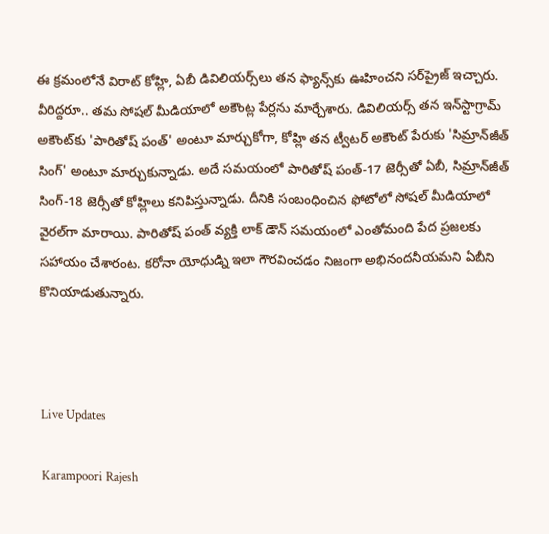ఈ క్ర‌మంలోనే విరాట్‌ కోహ్లి, ఏబీ డివిలియర్స్‌లు త‌న ఫ్యాన్స్‌కు ఊహించని సర్‌ప్రైజ్ ఇచ్చారు. వీరిద్ద‌రూ.. తమ సోషల్‌ మీడియాలో అకౌంట్ల పేర్లను మార్చేశారు. డివిలియర్స్‌ తన ఇన్‌స్టాగ్రామ్‌ అకౌంట్‌కు 'పారితోష్‌ పంత్‌' అంటూ మార్చుకోగా, కోహ్లి తన ట్వీటర్‌ అకౌంట్‌ పేరుకు 'సిమ్రాన్‌జీత్‌ సింగ్‌' అంటూ మార్చుకున్నాడు. అదే సమయంలో పారితోష్‌ పంత్‌-17 జెర్సీతో ఏబీ, సిమ్రాన్‌జీత్‌ సింగ్‌-18 జెర్సీతో కోహ్లిలు కనిపిస్తున్నాడు. దీనికి సంబంధించిన ఫోటోలో సోషల్‌ మీడియాలో వైరల్‌గా మారాయి. పారితోష్‌ పంత్ వ్య‌క్తి లాక్ డౌన్ స‌మ‌యంలో ఎంతోమంది పేద ప్రజలకు స‌హాయం చేశారంట. క‌రోనా యోధుడ్ని ఇలా గౌరవించడం నిజంగా అభినందనీయమని ఏబీని కొనియాడుతున్నారు.



Live Updates

Karampoori Rajesh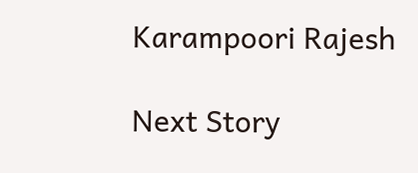Karampoori Rajesh

Next Story